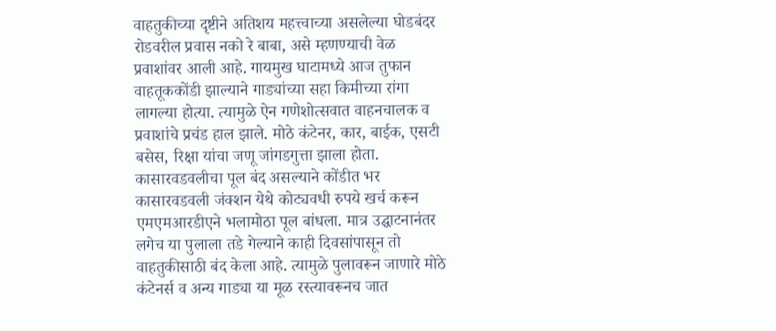वाहतुकीच्या दृष्टीने अतिशय महत्त्वाच्या असलेल्या घोडबंदर रोडवरील प्रवास नको रे बाबा, असे म्हणण्याची वेळ प्रवाशांवर आली आहे. गायमुख घाटामध्ये आज तुफान वाहतूककोंडी झाल्याने गाड्यांच्या सहा किमीच्या रांगा लागल्या होत्या. त्यामुळे ऐन गणेशोत्सवात वाहनचालक व प्रवाशांचे प्रचंड हाल झाले. मोठे कंटेनर, कार, बाईक, एसटी बसेस, रिक्षा यांचा जणू जांगडगुत्ता झाला होता.
कासारवडवलीचा पूल बंद असल्याने कोंडीत भर
कासारवडवली जंक्शन येथे कोट्यवधी रुपये खर्च करून एमएमआरडीएने भलामोठा पूल बांधला. मात्र उद्घाटनानंतर लगेच या पुलाला तडे गेल्याने काही दिवसांपासून तो वाहतुकीसाठी बंद केला आहे. त्यामुळे पुलावरून जाणारे मोठे कंटेनर्स व अन्य गाड्या या मूळ रस्त्यावरूनच जात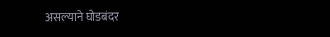असल्याने घोडबंदर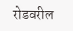रोडवरील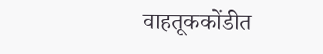वाहतूककोंडीत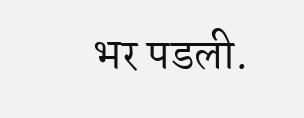भर पडली.